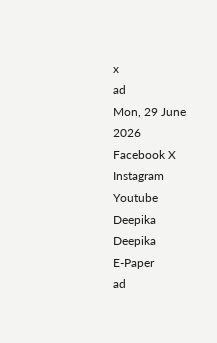x
ad
Mon, 29 June 2026
Facebook X Instagram Youtube
Deepika
Deepika
E-Paper
ad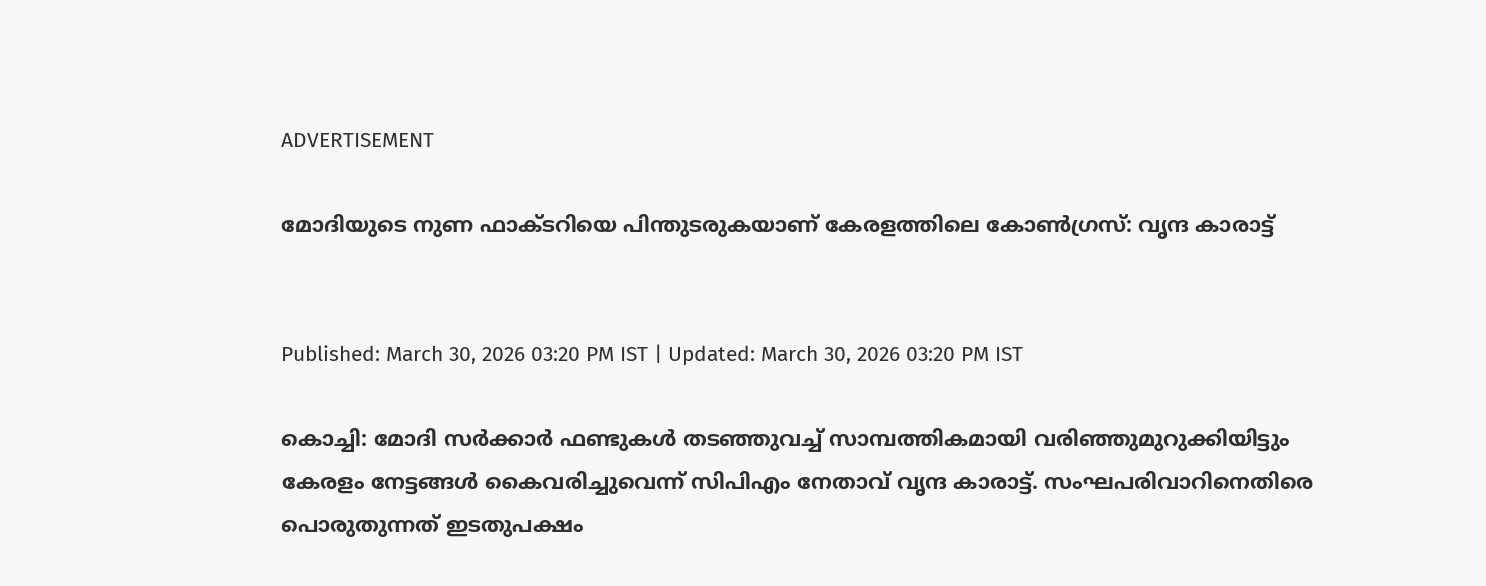ADVERTISEMENT

മോദിയുടെ നുണ ഫാക്ടറിയെ പിന്തുടരുകയാണ് കേരളത്തിലെ കോണ്‍ഗ്രസ്: വൃന്ദ കാരാട്ട്


Published: March 30, 2026 03:20 PM IST | Updated: March 30, 2026 03:20 PM IST

കൊച്ചി: മോദി സര്‍ക്കാര്‍ ഫണ്ടുകള്‍ തടഞ്ഞുവച്ച് സാമ്പത്തികമായി വരിഞ്ഞുമുറുക്കിയിട്ടും കേരളം നേട്ടങ്ങള്‍ കൈവരിച്ചുവെന്ന് സിപിഎം നേതാവ് വൃന്ദ കാരാട്ട്. സംഘപരിവാറിനെതിരെ പൊരുതുന്നത് ഇടതുപക്ഷം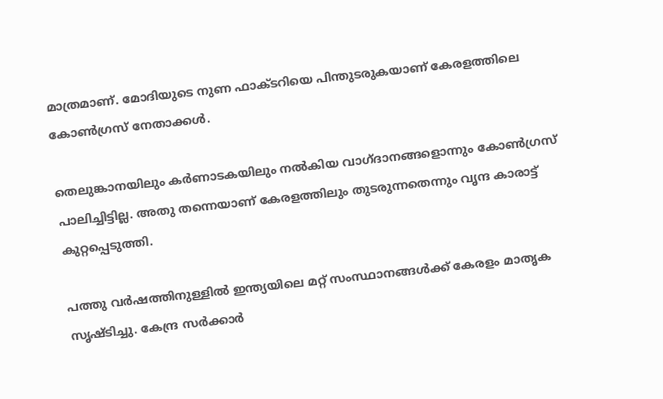മാത്രമാണ്. മോദിയുടെ നുണ ഫാക്ടറിയെ പിന്തുടരുകയാണ് കേരളത്തിലെ കോണ്‍ഗ്രസ് നേതാക്കള്‍.

തെലുങ്കാനയിലും കര്‍ണാടകയിലും നല്‍കിയ വാഗ്ദാനങ്ങളൊന്നും കോണ്‍ഗ്രസ് പാലിച്ചിട്ടില്ല. അതു തന്നെയാണ് കേരളത്തിലും തുടരുന്നതെന്നും വൃന്ദ കാരാട്ട് കുറ്റപ്പെടുത്തി.

പത്തു വര്‍ഷത്തിനുള്ളില്‍ ഇന്ത്യയിലെ മറ്റ് സംസ്ഥാനങ്ങള്‍ക്ക് കേരളം മാതൃക സൃഷ്ടിച്ചു. കേന്ദ്ര സര്‍ക്കാര്‍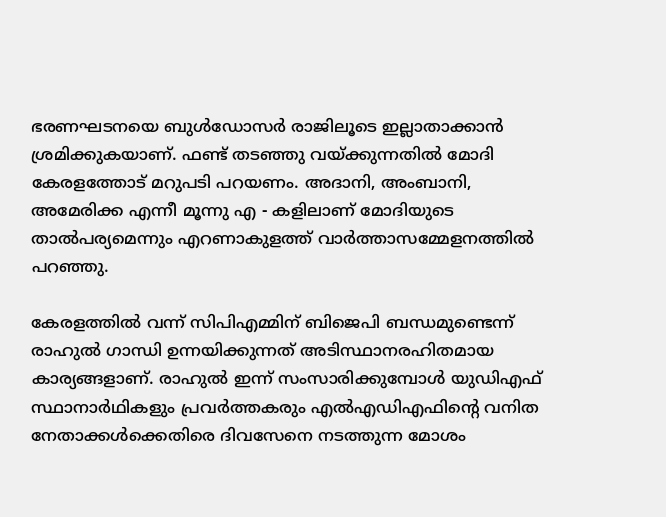ഭരണഘടനയെ ബുള്‍ഡോസര്‍ രാജിലൂടെ ഇല്ലാതാക്കാന്‍ ശ്രമിക്കുകയാണ്. ഫണ്ട് തടഞ്ഞു വയ്ക്കുന്നതില്‍ മോദി കേരളത്തോട് മറുപടി പറയണം. അദാനി, അംബാനി, അമേരിക്ക എന്നീ മൂന്നു എ - കളിലാണ് മോദിയുടെ താല്‍പര്യമെന്നും എറണാകുളത്ത് വാര്‍ത്താസമ്മേളനത്തില്‍ പറഞ്ഞു.

കേരളത്തില്‍ വന്ന് സിപിഎമ്മിന് ബിജെപി ബന്ധമുണ്ടെന്ന് രാഹുല്‍ ഗാന്ധി ഉന്നയിക്കുന്നത് അടിസ്ഥാനരഹിതമായ കാര്യങ്ങളാണ്. രാഹുല്‍ ഇന്ന് സംസാരിക്കുമ്പോള്‍ യുഡിഎഫ് സ്ഥാനാര്‍ഥികളും പ്രവര്‍ത്തകരും എല്‍എഡിഎഫിന്റെ വനിത നേതാക്കള്‍ക്കെതിരെ ദിവസേനെ നടത്തുന്ന മോശം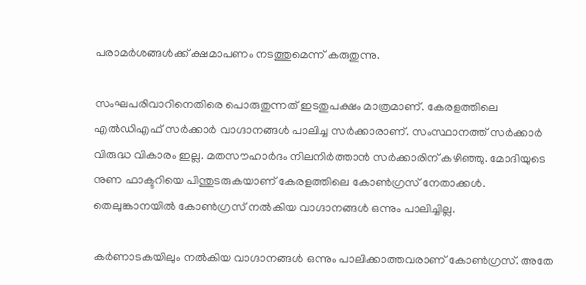പരാമര്‍ശങ്ങള്‍ക്ക് ക്ഷമാപണം നടത്തുമെന്ന് കരുതുന്നു.

സംഘപരിവാറിനെതിരെ പൊരുതുന്നത് ഇടതുപക്ഷം മാത്രമാണ്. കേരളത്തിലെ എല്‍ഡിഎഫ് സര്‍ക്കാര്‍ വാഗ്ദാനങ്ങള്‍ പാലിച്ച സര്‍ക്കാരാണ്. സംസ്ഥാനത്ത് സര്‍ക്കാര്‍ വിരുദ്ധ വികാരം ഇല്ല. മതസൗഹാര്‍ദം നിലനിര്‍ത്താന്‍ സര്‍ക്കാരിന് കഴിഞ്ഞു. മോദിയുടെ നുണ ഫാക്ടറിയെ പിന്തുടരുകയാണ് കേരളത്തിലെ കോണ്‍ഗ്രസ് നേതാക്കള്‍. തെലുങ്കാനയില്‍ കോണ്‍ഗ്രസ് നല്‍കിയ വാഗ്ദാനങ്ങള്‍ ഒന്നും പാലിച്ചില്ല.

കര്‍ണാടകയിലും നല്‍കിയ വാഗ്ദാനങ്ങള്‍ ഒന്നും പാലിക്കാത്തവരാണ് കോണ്‍ഗ്രസ്. അതേ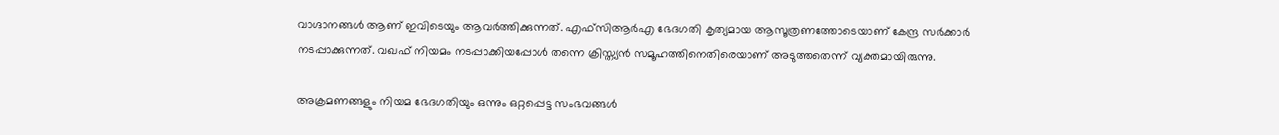വാഗ്ദാനങ്ങള്‍ ആണ് ഇവിടെയും ആവര്‍ത്തിക്കുന്നത്. എഫ്സിആര്‍എ ഭേദഗതി കൃത്യമായ ആസൂത്രണത്തോടെയാണ് കേന്ദ്ര സര്‍ക്കാര്‍ നടപ്പാക്കുന്നത്. വഖഫ് നിയമം നടപ്പാക്കിയപ്പോള്‍ തന്നെ ക്രിസ്ത്യന്‍ സമൂഹത്തിനെതിരെയാണ് അടുത്തതെന്ന് വ്യക്തമായിരുന്നു.

അക്രമണങ്ങളും നിയമ ഭേദഗതിയും ഒന്നും ഒറ്റപ്പെട്ട സംഭവങ്ങള്‍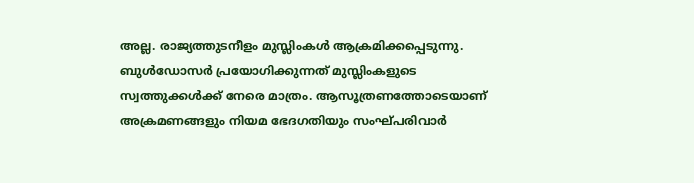അല്ല. രാജ്യത്തുടനീളം മുസ്ലിംകള്‍ ആക്രമിക്കപ്പെടുന്നു. ബുള്‍ഡോസര്‍ പ്രയോഗിക്കുന്നത് മുസ്ലിംകളുടെ സ്വത്തുക്കള്‍ക്ക് നേരെ മാത്രം. ആസൂത്രണത്തോടെയാണ് അക്രമണങ്ങളും നിയമ ഭേദഗതിയും സംഘ്പരിവാര്‍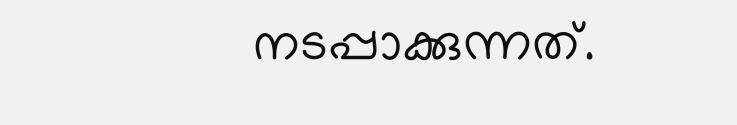നടപ്പാക്കുന്നത്.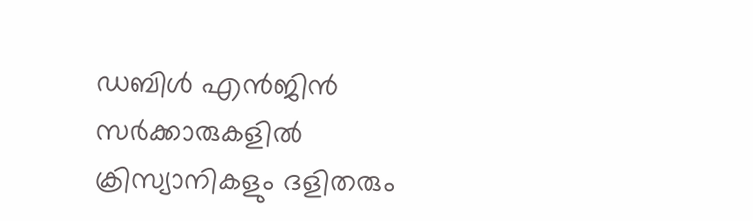ഡബിള്‍ എന്‍ജിന്‍ സര്‍ക്കാരുകളില്‍ ക്രിസ്യാനികളും ദളിതരും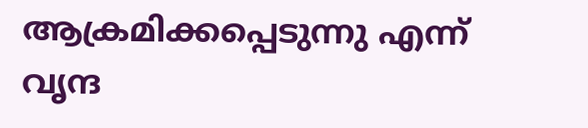ആക്രമിക്കപ്പെടുന്നു എന്ന് വൃന്ദ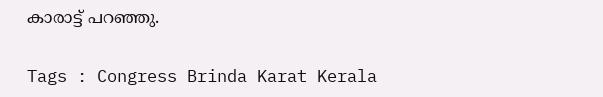കാരാട്ട് പറഞ്ഞു.

Tags : Congress Brinda Karat Kerala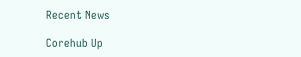Recent News

Corehub Up